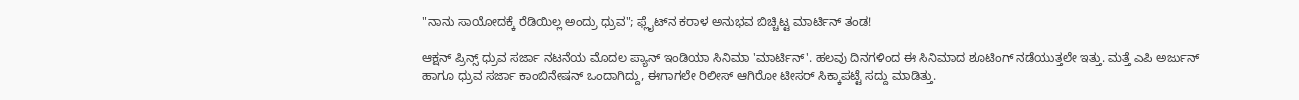"ನಾನು ಸಾಯೋದಕ್ಕೆ ರೆಡಿಯಿಲ್ಲ ಅಂದ್ರು ಧ್ರುವ"; ಫ್ಲೈಟ್‌ನ ಕರಾಳ ಅನುಭವ ಬಿಚ್ಚಿಟ್ಟ ಮಾರ್ಟಿನ್ ತಂಡ!

ಆಕ್ಷನ್ ಪ್ರಿನ್ಸ್ ಧ್ರುವ ಸರ್ಜಾ ನಟನೆಯ ಮೊದಲ ಪ್ಯಾನ್ ಇಂಡಿಯಾ ಸಿನಿಮಾ 'ಮಾರ್ಟಿನ್'. ಹಲವು ದಿನಗಳಿಂದ ಈ ಸಿನಿಮಾದ ಶೂಟಿಂಗ್ ನಡೆಯುತ್ತಲೇ ಇತ್ತು. ಮತ್ತೆ ಎಪಿ ಅರ್ಜುನ್ ಹಾಗೂ ಧ್ರುವ ಸರ್ಜಾ ಕಾಂಬಿನೇಷನ್ ಒಂದಾಗಿದ್ದು, ಈಗಾಗಲೇ ರಿಲೀಸ್ ಆಗಿರೋ ಟೀಸರ್ ಸಿಕ್ಕಾಪಟ್ಟೆ ಸದ್ದು ಮಾಡಿತ್ತು.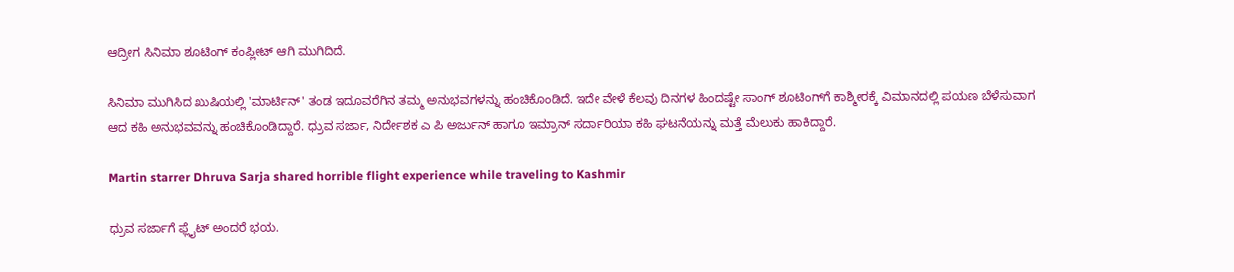ಆದ್ರೀಗ ಸಿನಿಮಾ ಶೂಟಿಂಗ್ ಕಂಪ್ಲೀಟ್ ಆಗಿ ಮುಗಿದಿದೆ.

ಸಿನಿಮಾ ಮುಗಿಸಿದ ಖುಷಿಯಲ್ಲಿ 'ಮಾರ್ಟಿನ್' ತಂಡ ಇದೂವರೆಗಿನ ತಮ್ಮ ಅನುಭವಗಳನ್ನು ಹಂಚಿಕೊಂಡಿದೆ. ಇದೇ ವೇಳೆ ಕೆಲವು ದಿನಗಳ ಹಿಂದಷ್ಟೇ ಸಾಂಗ್‌ ಶೂಟಿಂಗ್‌ಗೆ ಕಾಶ್ಮೀರಕ್ಕೆ ವಿಮಾನದಲ್ಲಿ ಪಯಣ ಬೆಳೆಸುವಾಗ ಆದ ಕಹಿ ಅನುಭವವನ್ನು ಹಂಚಿಕೊಂಡಿದ್ದಾರೆ. ಧ್ರುವ ಸರ್ಜಾ, ನಿರ್ದೇಶಕ ಎ ಪಿ ಅರ್ಜುನ್ ಹಾಗೂ ಇಮ್ರಾನ್ ಸರ್ದಾರಿಯಾ ಕಹಿ ಘಟನೆಯನ್ನು ಮತ್ತೆ ಮೆಲುಕು ಹಾಕಿದ್ದಾರೆ.

Martin starrer Dhruva Sarja shared horrible flight experience while traveling to Kashmir

ಧ್ರುವ ಸರ್ಜಾಗೆ ಫ್ಲೈಟ್ ಅಂದರೆ ಭಯ.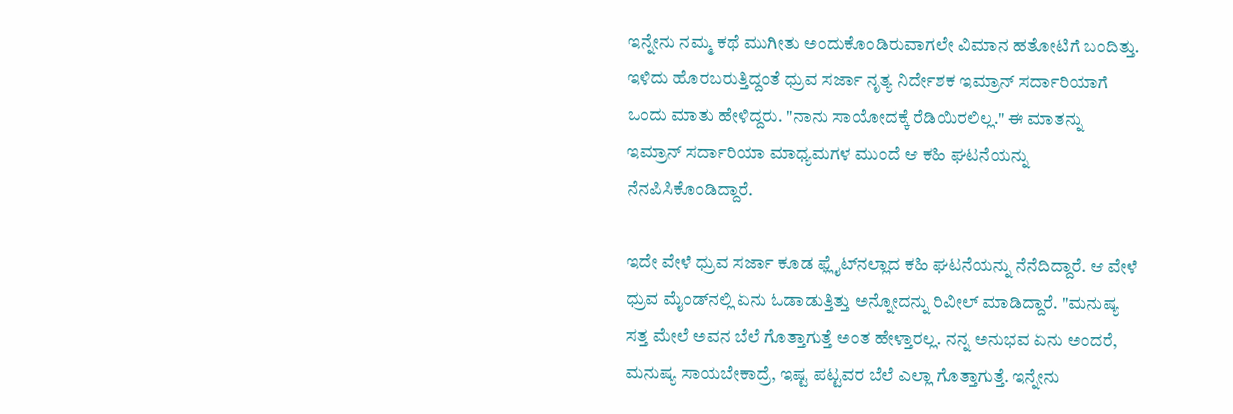ಇನ್ನೇನು ನಮ್ಮ ಕಥೆ ಮುಗೀತು ಅಂದುಕೊಂಡಿರುವಾಗಲೇ ವಿಮಾನ ಹತೋಟಿಗೆ ಬಂದಿತ್ತು. ಇಳಿದು ಹೊರಬರುತ್ತಿದ್ದಂತೆ ಧ್ರುವ ಸರ್ಜಾ ನೃತ್ಯ ನಿರ್ದೇಶಕ ಇಮ್ರಾನ್ ಸರ್ದಾರಿಯಾಗೆ ಒಂದು ಮಾತು ಹೇಳಿದ್ದರು. "ನಾನು ಸಾಯೋದಕ್ಕೆ ರೆಡಿಯಿರಲಿಲ್ಲ." ಈ ಮಾತನ್ನು ಇಮ್ರಾನ್ ಸರ್ದಾರಿಯಾ ಮಾಧ್ಯಮಗಳ ಮುಂದೆ ಆ ಕಹಿ ಘಟನೆಯನ್ನು ನೆನಪಿಸಿಕೊಂಡಿದ್ದಾರೆ.

ಇದೇ ವೇಳೆ ಧ್ರುವ ಸರ್ಜಾ ಕೂಡ ಫ್ಲೈಟ್‌ನಲ್ಲಾದ ಕಹಿ ಘಟನೆಯನ್ನು ನೆನೆದಿದ್ದಾರೆ. ಆ ವೇಳೆ ಧ್ರುವ ಮೈಂಡ್‌ನಲ್ಲಿ ಏನು ಓಡಾಡುತ್ತಿತ್ತು ಅನ್ನೋದನ್ನು ರಿವೀಲ್ ಮಾಡಿದ್ದಾರೆ. "ಮನುಷ್ಯ ಸತ್ತ ಮೇಲೆ ಅವನ ಬೆಲೆ ಗೊತ್ತಾಗುತ್ತೆ ಅಂತ ಹೇಳ್ತಾರಲ್ಲ. ನನ್ನ ಅನುಭವ ಏನು ಅಂದರೆ, ಮನುಷ್ಯ ಸಾಯಬೇಕಾದ್ರೆ, ಇಷ್ಟ ಪಟ್ಟವರ ಬೆಲೆ ಎಲ್ಲಾ ಗೊತ್ತಾಗುತ್ತೆ. ಇನ್ನೇನು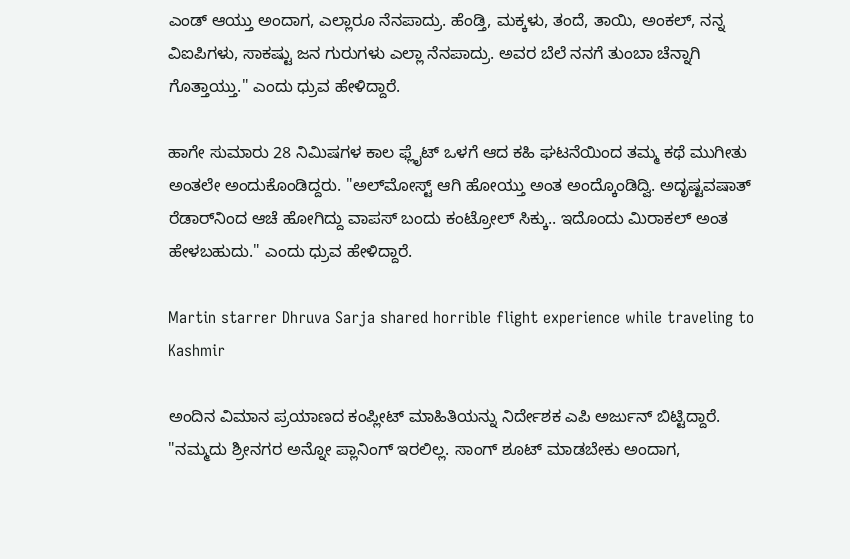ಎಂಡ್ ಆಯ್ತು ಅಂದಾಗ, ಎಲ್ಲಾರೂ ನೆನಪಾದ್ರು. ಹೆಂಡ್ತಿ, ಮಕ್ಕಳು, ತಂದೆ, ತಾಯಿ, ಅಂಕಲ್, ನನ್ನ ವಿಐಪಿಗಳು, ಸಾಕಷ್ಟು ಜನ ಗುರುಗಳು ಎಲ್ಲಾ ನೆನಪಾದ್ರು. ಅವರ ಬೆಲೆ ನನಗೆ ತುಂಬಾ ಚೆನ್ನಾಗಿ ಗೊತ್ತಾಯ್ತು." ಎಂದು ಧ್ರುವ ಹೇಳಿದ್ದಾರೆ.

ಹಾಗೇ ಸುಮಾರು 28 ನಿಮಿಷಗಳ ಕಾಲ ಫ್ಲೈಟ್‌ ಒಳಗೆ ಆದ ಕಹಿ ಘಟನೆಯಿಂದ ತಮ್ಮ ಕಥೆ ಮುಗೀತು ಅಂತಲೇ ಅಂದುಕೊಂಡಿದ್ದರು. "ಅಲ್‌ಮೋಸ್ಟ್ ಆಗಿ ಹೋಯ್ತು ಅಂತ ಅಂದ್ಕೊಂಡಿದ್ವಿ. ಅದೃಷ್ಟವಷಾತ್ ರೆಡಾರ್‌ನಿಂದ ಆಚೆ ಹೋಗಿದ್ದು ವಾಪಸ್ ಬಂದು ಕಂಟ್ರೋಲ್ ಸಿಕ್ಕು.. ಇದೊಂದು ಮಿರಾಕಲ್ ಅಂತ ಹೇಳಬಹುದು." ಎಂದು ಧ್ರುವ ಹೇಳಿದ್ದಾರೆ.

Martin starrer Dhruva Sarja shared horrible flight experience while traveling to Kashmir

ಅಂದಿನ ವಿಮಾನ ಪ್ರಯಾಣದ ಕಂಪ್ಲೀಟ್ ಮಾಹಿತಿಯನ್ನು ನಿರ್ದೇಶಕ ಎಪಿ ಅರ್ಜುನ್ ಬಿಟ್ಟಿದ್ದಾರೆ. "ನಮ್ಮದು ಶ್ರೀನಗರ ಅನ್ನೋ ಪ್ಲಾನಿಂಗ್ ಇರಲಿಲ್ಲ. ಸಾಂಗ್ ಶೂಟ್ ಮಾಡಬೇಕು ಅಂದಾಗ,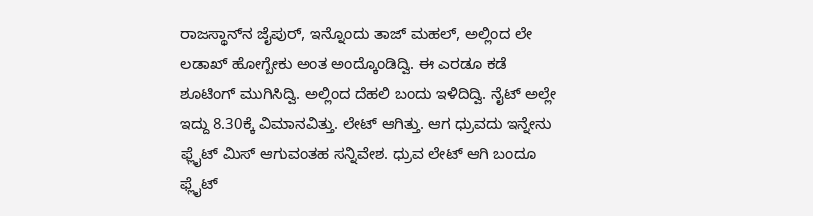ರಾಜಸ್ಥಾನ್‌ನ ಜೈಪುರ್, ಇನ್ನೊಂದು ತಾಜ್ ಮಹಲ್, ಅಲ್ಲಿಂದ ಲೇ ಲಡಾಖ್ ಹೋಗ್ಬೇಕು ಅಂತ ಅಂದ್ಕೊಂಡಿದ್ವಿ. ಈ ಎರಡೂ ಕಡೆ ಶೂಟಿಂಗ್ ಮುಗಿಸಿದ್ವಿ. ಅಲ್ಲಿಂದ ದೆಹಲಿ ಬಂದು ಇಳಿದಿದ್ವಿ. ನೈಟ್ ಅಲ್ಲೇ ಇದ್ದು 8.30ಕ್ಕೆ ವಿಮಾನವಿತ್ತು. ಲೇಟ್ ಆಗಿತ್ತು. ಆಗ ಧ್ರುವದು ಇನ್ನೇನು ಫ್ಲೈಟ್ ಮಿಸ್ ಆಗುವಂತಹ ಸನ್ನಿವೇಶ. ಧ್ರುವ ಲೇಟ್ ಆಗಿ ಬಂದೂ ಫ್ಲೈಟ್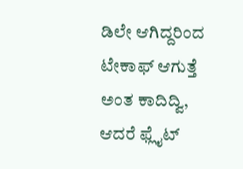ಡಿಲೇ ಆಗಿದ್ದರಿಂದ ಟೇಕಾಫ್ ಆಗುತ್ತೆ ಅಂತ ಕಾದಿದ್ವಿ, ಆದರೆ ಫ್ಲೈಟ್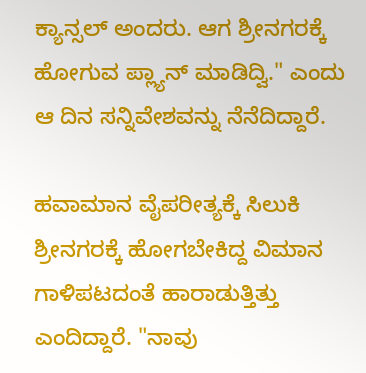ಕ್ಯಾನ್ಸಲ್ ಅಂದರು. ಆಗ ಶ್ರೀನಗರಕ್ಕೆ ಹೋಗುವ ಪ್ಲ್ಯಾನ್ ಮಾಡಿದ್ವಿ." ಎಂದು ಆ ದಿನ ಸನ್ನಿವೇಶವನ್ನು ನೆನೆದಿದ್ದಾರೆ.

ಹವಾಮಾನ ವೈಪರೀತ್ಯಕ್ಕೆ ಸಿಲುಕಿ ಶ್ರೀನಗರಕ್ಕೆ ಹೋಗಬೇಕಿದ್ದ ವಿಮಾನ ಗಾಳಿಪಟದಂತೆ ಹಾರಾಡುತ್ತಿತ್ತು ಎಂದಿದ್ದಾರೆ. "ನಾವು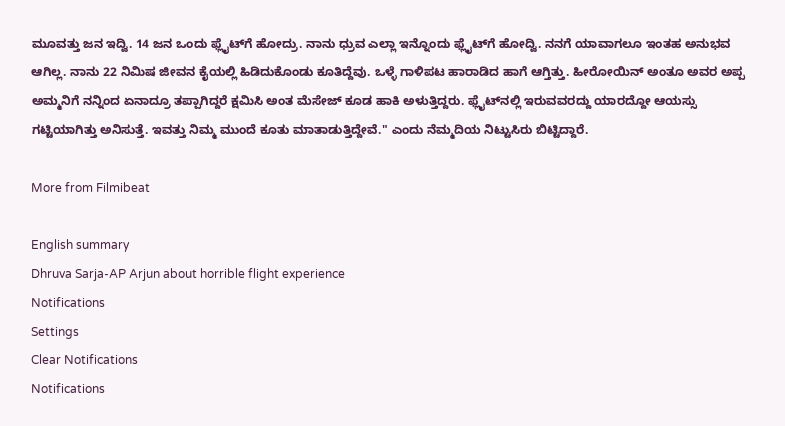ಮೂವತ್ತು ಜನ ಇದ್ವಿ. 14 ಜನ ಒಂದು ಫ್ಲೈಟ್‌ಗೆ ಹೋದ್ರು. ನಾನು ಧ್ರುವ ಎಲ್ಲಾ ಇನ್ನೊಂದು ಫ್ಲೈಟ್‌ಗೆ ಹೋದ್ವಿ. ನನಗೆ ಯಾವಾಗಲೂ ಇಂತಹ ಅನುಭವ ಆಗಿಲ್ಲ. ನಾನು 22 ನಿಮಿಷ ಜೀವನ ಕೈಯಲ್ಲಿ ಹಿಡಿದುಕೊಂಡು ಕೂತಿದ್ದೆವು. ಒಳ್ಳೆ ಗಾಳಿಪಟ ಹಾರಾಡಿದ ಹಾಗೆ ಆಗ್ತಿತ್ತು. ಹೀರೋಯಿನ್ ಅಂತೂ ಅವರ ಅಪ್ಪ ಅಮ್ಮನಿಗೆ ನನ್ನಿಂದ ಏನಾದ್ರೂ ತಪ್ಪಾಗಿದ್ದರೆ ಕ್ಷಮಿಸಿ ಅಂತ ಮೆಸೇಜ್ ಕೂಡ ಹಾಕಿ ಅಳುತ್ತಿದ್ದರು. ಫ್ಲೈಟ್‌ನಲ್ಲಿ ಇರುವವರದ್ದು ಯಾರದ್ದೋ ಆಯಸ್ಸು ಗಟ್ಟಿಯಾಗಿತ್ತು ಅನಿಸುತ್ತೆ. ಇವತ್ತು ನಿಮ್ಮ ಮುಂದೆ ಕೂತು ಮಾತಾಡುತ್ತಿದ್ದೇವೆ." ಎಂದು ನೆಮ್ಮದಿಯ ನಿಟ್ಟುಸಿರು ಬಿಟ್ಟಿದ್ದಾರೆ.

More from Filmibeat

English summary
Dhruva Sarja-AP Arjun about horrible flight experience
Notifications
Settings
Clear Notifications
Notifications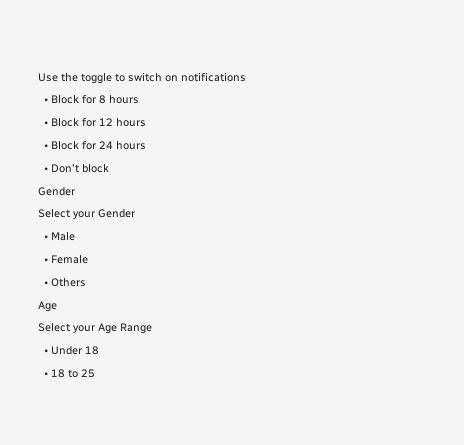Use the toggle to switch on notifications
  • Block for 8 hours
  • Block for 12 hours
  • Block for 24 hours
  • Don't block
Gender
Select your Gender
  • Male
  • Female
  • Others
Age
Select your Age Range
  • Under 18
  • 18 to 25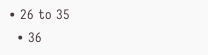• 26 to 35
  • 36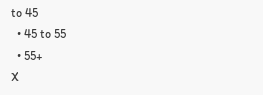to 45
  • 45 to 55
  • 55+
X